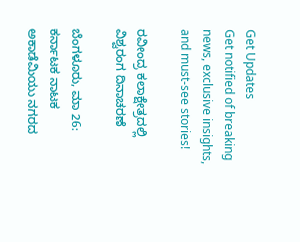Get Updates
Get notified of breaking news, exclusive insights, and must-see stories!

ರವೀಂದ್ರ ಕಲಾಕ್ಷೇತ್ರದಲ್ಲಿ ವಿಶ್ವರಂಗ ದಿನಾಚರಣೆ

ಬೆಂಗಳೂರು, ಮಾ 26: ಕರ್ನಾಟಕ ನಾಟಕ ಅಕಾಡೆಮಿಯು ನಗರದ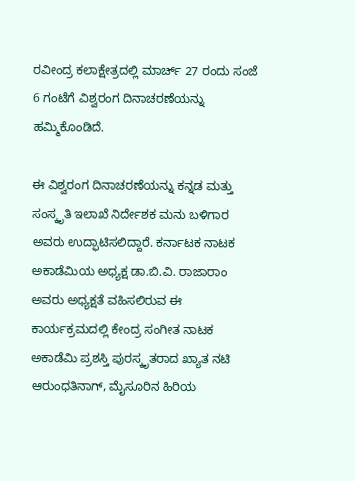ರವೀಂದ್ರ ಕಲಾಕ್ಷೇತ್ರದಲ್ಲಿ ಮಾರ್ಚ್ 27 ರಂದು ಸಂಜೆ 6 ಗಂಟೆಗೆ ವಿಶ್ವರಂಗ ದಿನಾಚರಣೆಯನ್ನು ಹಮ್ಮಿಕೊಂಡಿದೆ.

ಈ ವಿಶ್ವರಂಗ ದಿನಾಚರಣೆಯನ್ನು ಕನ್ನಡ ಮತ್ತು ಸಂಸ್ಕೃತಿ ಇಲಾಖೆ ನಿರ್ದೇಶಕ ಮನು ಬಳಿಗಾರ ಅವರು ಉದ್ಫಾಟಿಸಲಿದ್ದಾರೆ. ಕರ್ನಾಟಕ ನಾಟಕ ಅಕಾಡೆಮಿಯ ಅಧ್ಯಕ್ಷ ಡಾ.ಬಿ.ವಿ. ರಾಜಾರಾಂ ಅವರು ಅಧ್ಯಕ್ಷತೆ ವಹಿಸಲಿರುವ ಈ ಕಾರ್ಯಕ್ರಮದಲ್ಲಿ ಕೇಂದ್ರ ಸಂಗೀತ ನಾಟಕ ಅಕಾಡೆಮಿ ಪ್ರಶಸ್ತಿ ಪುರಸ್ಕೃತರಾದ ಖ್ಯಾತ ನಟಿ ಆರುಂಧತಿನಾಗ್, ಮೈಸೂರಿನ ಹಿರಿಯ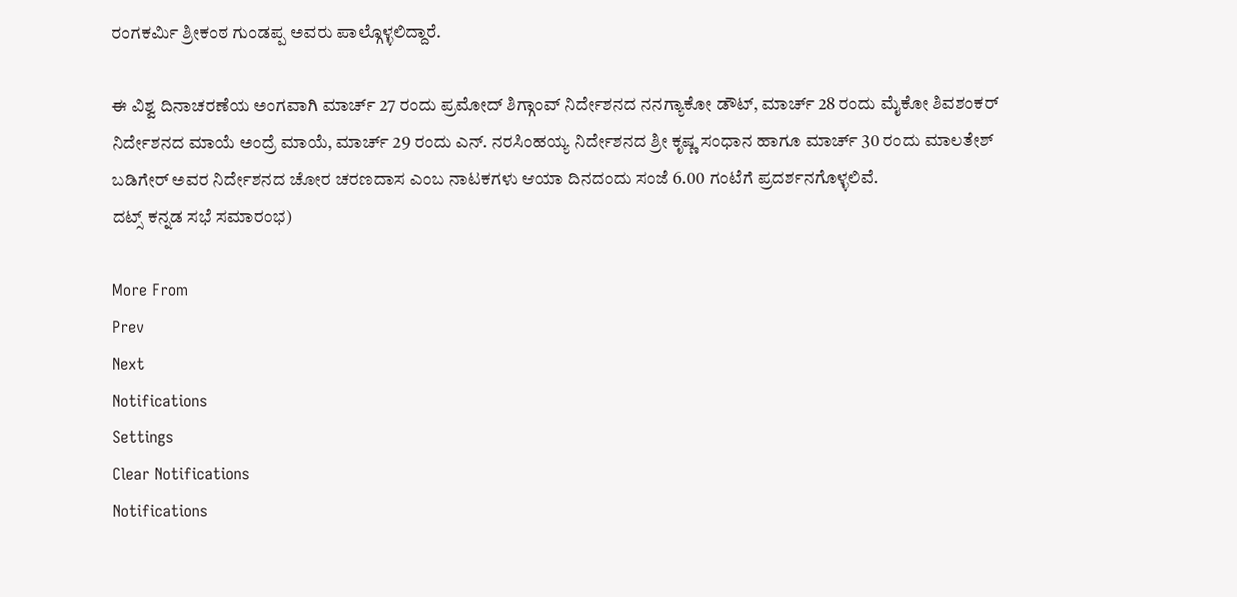ರಂಗಕರ್ಮಿ ಶ್ರೀಕಂಠ ಗುಂಡಪ್ಪ ಅವರು ಪಾಲ್ಗೊಳ್ಳಲಿದ್ದಾರೆ.

ಈ ವಿಶ್ವ ದಿನಾಚರಣೆಯ ಅಂಗವಾಗಿ ಮಾರ್ಚ್ 27 ರಂದು ಪ್ರಮೋದ್ ಶಿಗ್ಗಾಂವ್ ನಿರ್ದೇಶನದ ನನಗ್ಯಾಕೋ ಡೌಟ್, ಮಾರ್ಚ್ 28 ರಂದು ಮೈಕೋ ಶಿವಶಂಕರ್ ನಿರ್ದೇಶನದ ಮಾಯೆ ಅಂದ್ರೆ ಮಾಯೆ, ಮಾರ್ಚ್ 29 ರಂದು ಎನ್. ನರಸಿಂಹಯ್ಯ ನಿರ್ದೇಶನದ ಶ್ರೀ ಕೃಷ್ಣ ಸಂಧಾನ ಹಾಗೂ ಮಾರ್ಚ್ 30 ರಂದು ಮಾಲತೇಶ್ ಬಡಿಗೇರ್ ಅವರ ನಿರ್ದೇಶನದ ಚೋರ ಚರಣದಾಸ ಎಂಬ ನಾಟಕಗಳು ಆಯಾ ದಿನದಂದು ಸಂಜೆ 6.00 ಗಂಟೆಗೆ ಪ್ರದರ್ಶನಗೊಳ್ಳಲಿವೆ.
ದಟ್ಸ್ ಕನ್ನಡ ಸಭೆ ಸಮಾರಂಭ)

More From
Prev
Next
Notifications
Settings
Clear Notifications
Notifications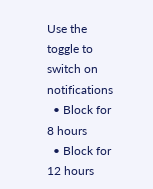Use the toggle to switch on notifications
  • Block for 8 hours
  • Block for 12 hours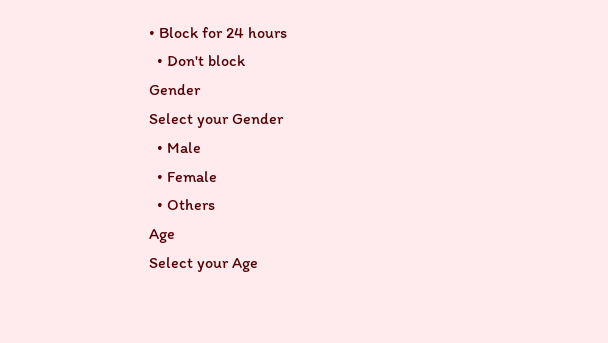• Block for 24 hours
  • Don't block
Gender
Select your Gender
  • Male
  • Female
  • Others
Age
Select your Age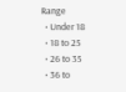Range
  • Under 18
  • 18 to 25
  • 26 to 35
  • 36 to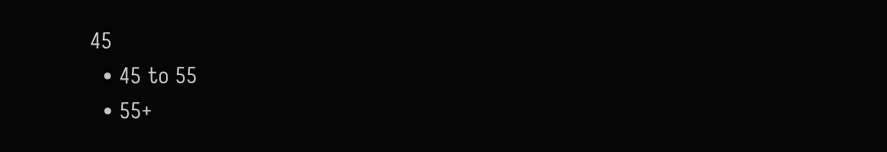45
  • 45 to 55
  • 55+